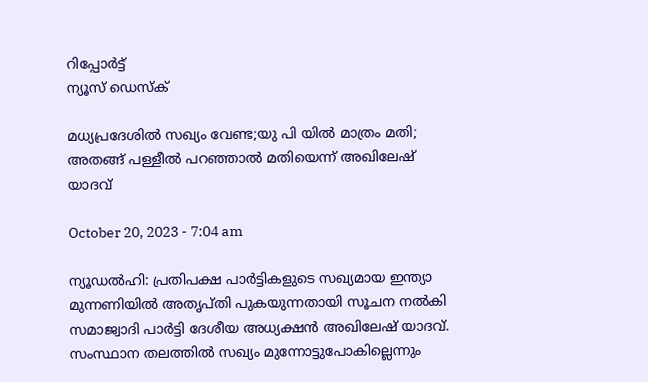റിപ്പോര്‍ട്ട്
ന്യൂസ് ഡെസ്ക്

മധ്യപ്രദേശിൽ സഖ്യം വേണ്ട;യു പി യിൽ മാത്രം മതി; അതങ്ങ് പള്ളീൽ പറഞ്ഞാൽ മതിയെന്ന് അഖിലേഷ് യാദവ്

October 20, 2023 - 7:04 am

ന്യൂഡൽഹി: പ്രതിപക്ഷ പാർട്ടികളുടെ സഖ്യമായ ഇന്ത്യാ മുന്നണിയിൽ അതൃപ്തി പുകയുന്നതായി സൂചന നൽകി സമാജ്വാദി പാർട്ടി ദേശീയ അധ്യക്ഷൻ അഖിലേഷ് യാദവ്. സംസ്ഥാന തലത്തിൽ സഖ്യം മുന്നോട്ടുപോകില്ലെന്നും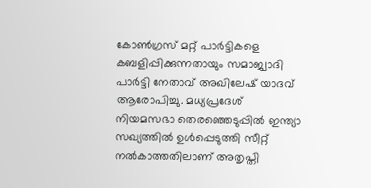കോൺഗ്രസ് മറ്റ് പാർട്ടികളെ കബളിപ്പിക്കുന്നതായും സമാജ്വാദി പാർട്ടി നേതാവ് അഖിലേഷ് യാദവ് ആരോപിച്ചു. മധ്യപ്രദേശ് നിയമസഭാ തെരഞ്ഞെടുപ്പിൽ ഇന്ത്യാ സഖ്യത്തിൽ ഉൾപ്പെടുത്തി സീറ്റ് നൽകാത്തതിലാണ് അതൃപ്തി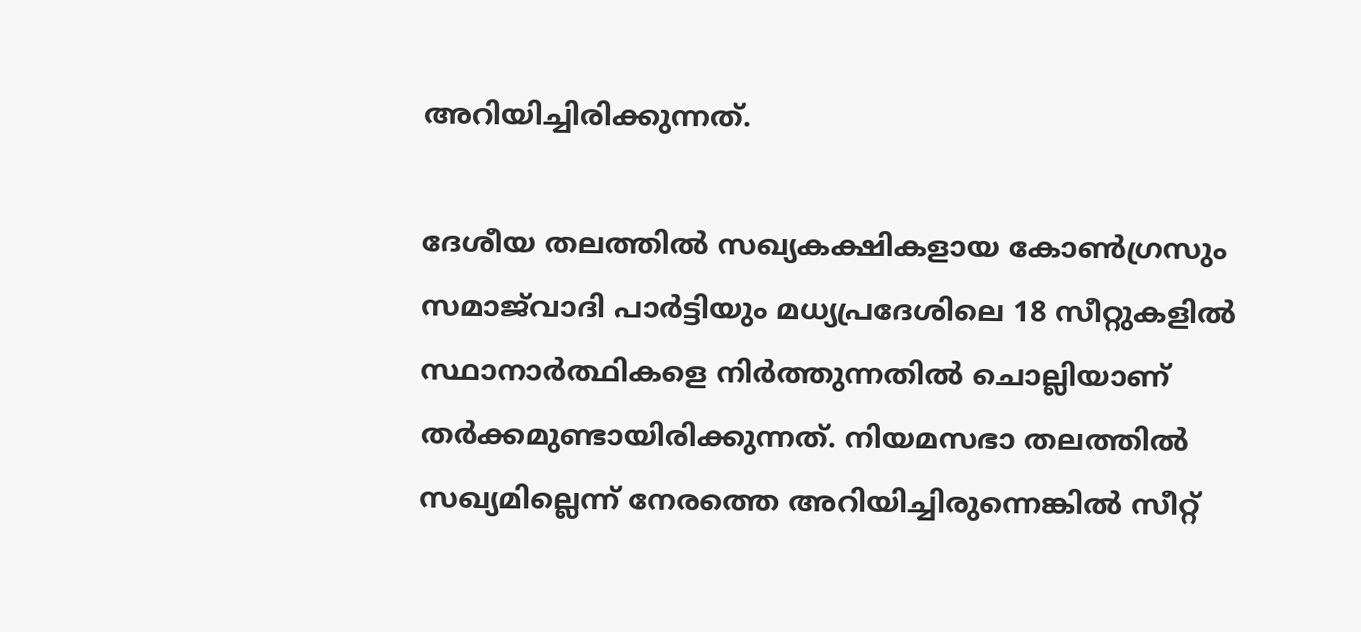അറിയിച്ചിരിക്കുന്നത്.

ദേശീയ തലത്തിൽ സഖ്യകക്ഷികളായ കോൺഗ്രസും സമാജ്‌വാദി പാർട്ടിയും മധ്യപ്രദേശിലെ 18 സീറ്റുകളിൽ സ്ഥാനാർത്ഥികളെ നിർത്തുന്നതിൽ ചൊല്ലിയാണ് തർക്കമുണ്ടായിരിക്കുന്നത്. നിയമസഭാ തലത്തിൽ സഖ്യമില്ലെന്ന് നേരത്തെ അറിയിച്ചിരുന്നെങ്കിൽ സീറ്റ്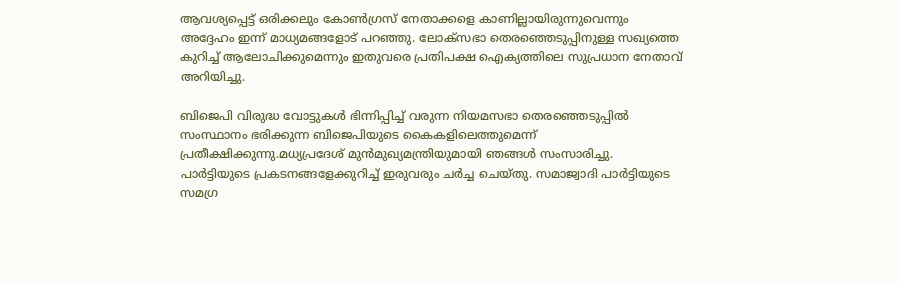ആവശ്യപ്പെട്ട് ഒരിക്കലും കോൺഗ്രസ് നേതാക്കളെ കാണില്ലായിരുന്നുവെന്നും അദ്ദേഹം ഇന്ന് മാധ്യമങ്ങളോട് പറഞ്ഞു. ലോക്‌സഭാ തെരഞ്ഞെടുപ്പിനുള്ള സഖ്യത്തെ കുറിച്ച് ആലോചിക്കുമെന്നും ഇതുവരെ പ്രതിപക്ഷ ഐക്യത്തിലെ സുപ്രധാന നേതാവ് അറിയിച്ചു.

ബിജെപി വിരുദ്ധ വോട്ടുകൾ ഭിന്നിപ്പിച്ച് വരുന്ന നിയമസഭാ തെരഞ്ഞെടുപ്പിൽ സംസ്ഥാനം ഭരിക്കുന്ന ബിജെപിയുടെ കൈകളിലെത്തുമെന്ന് പ്രതീക്ഷിക്കുന്നു.മധ്യപ്രദേശ് മുൻമുഖ്യമന്ത്രിയുമായി ഞങ്ങൾ സംസാരിച്ചു. പാർട്ടിയുടെ പ്രകടനങ്ങളേക്കുറിച്ച് ഇരുവരും ചർച്ച ചെയ്തു. സമാജ്വാദി പാർട്ടിയുടെ സമഗ്ര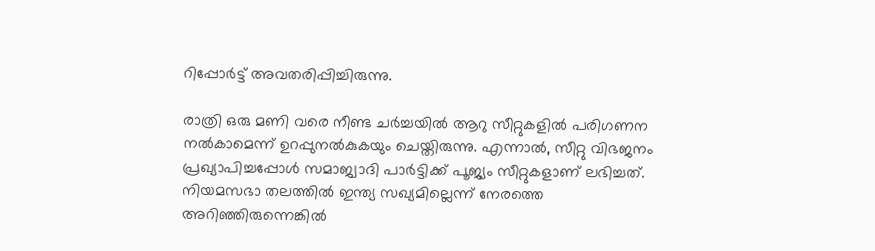റിപ്പോർട്ട് അവതരിപ്പിച്ചിരുന്നു.

രാത്രി ഒരു മണി വരെ നീണ്ട ചർച്ചയിൽ ആറു സീറ്റുകളിൽ പരിഗണന നൽകാമെന്ന് ഉറപ്പുനൽകുകയും ചെയ്തിരുന്നു. എന്നാൽ, സീറ്റു വിഭജനം പ്രഖ്യാപിച്ചപ്പോൾ സമാജ്വാദി പാർട്ടിക്ക് പൂജ്യം സീറ്റുകളാണ് ലഭിച്ചത്. നിയമസഭാ തലത്തിൽ ഇന്ത്യ സഖ്യമില്ലെന്ന് നേരത്തെ അറിഞ്ഞിരുന്നെങ്കിൽ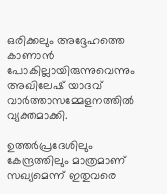ഒരിക്കലും അദ്ദേഹത്തെ കാണാൻ പോകില്ലായിരുന്നുവെന്നും അഖിലേഷ് യാദവ് വാർത്താസമ്മേളനത്തിൽ വ്യക്തമാക്കി.

ഉത്തർപ്രദേശിലും കേന്ദ്രത്തിലും മാത്രമാണ് സഖ്യമെന്ന് ഇതുവരെ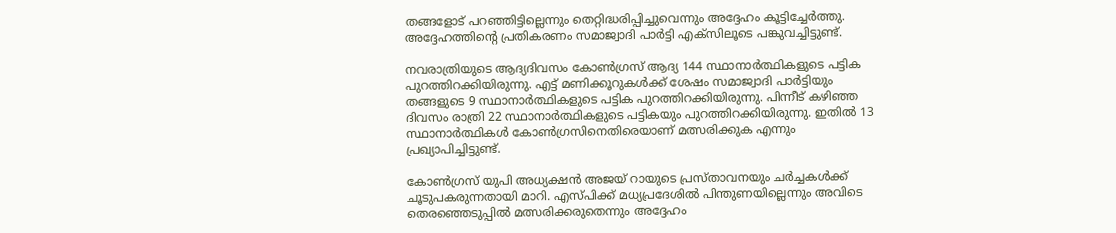തങ്ങളോട് പറഞ്ഞിട്ടില്ലെന്നും തെറ്റിദ്ധരിപ്പിച്ചുവെന്നും അദ്ദേഹം കൂട്ടിച്ചേർത്തു. അദ്ദേഹത്തിന്റെ പ്രതികരണം സമാജ്വാദി പാർട്ടി എക്സിലൂടെ പങ്കുവച്ചിട്ടുണ്ട്.

നവരാത്രിയുടെ ആദ്യദിവസം കോൺഗ്രസ് ആദ്യ 144 സ്ഥാനാർത്ഥികളുടെ പട്ടിക പുറത്തിറക്കിയിരുന്നു. എട്ട് മണിക്കൂറുകൾക്ക് ശേഷം സമാജ്വാദി പാർട്ടിയും തങ്ങളുടെ 9 സ്ഥാനാർത്ഥികളുടെ പട്ടിക പുറത്തിറക്കിയിരുന്നു. പിന്നീട് കഴിഞ്ഞ ദിവസം രാത്രി 22 സ്ഥാനാർത്ഥികളുടെ പട്ടികയും പുറത്തിറക്കിയിരുന്നു. ഇതിൽ 13 സ്ഥാനാർത്ഥികൾ കോൺഗ്രസിനെതിരെയാണ് മത്സരിക്കുക എന്നും പ്രഖ്യാപിച്ചിട്ടുണ്ട്.

കോൺഗ്രസ് യുപി അധ്യക്ഷൻ അജയ് റായുടെ പ്രസ്താവനയും ചർച്ചകൾക്ക് ചൂടുപകരുന്നതായി മാറി. എസ്പിക്ക് മധ്യപ്രദേശിൽ പിന്തുണയില്ലെന്നും അവിടെ തെരഞ്ഞെടുപ്പിൽ മത്സരിക്കരുതെന്നും അദ്ദേഹം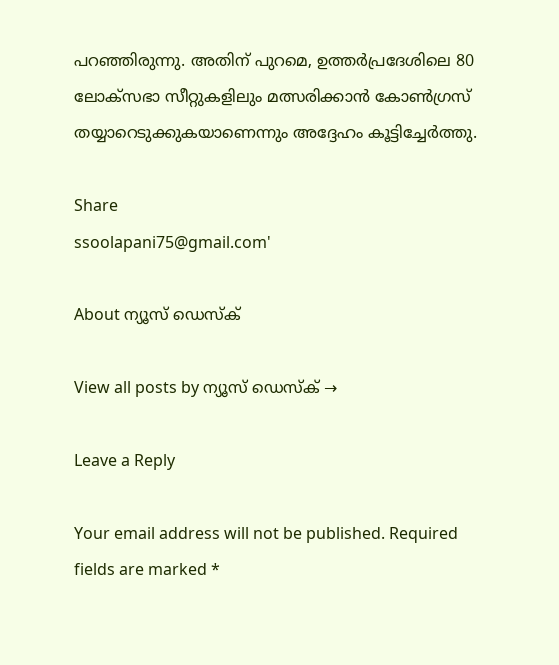പറഞ്ഞിരുന്നു. അതിന് പുറമെ, ഉത്തർപ്രദേശിലെ 80 ലോക്‌സഭാ സീറ്റുകളിലും മത്സരിക്കാൻ കോൺഗ്രസ് തയ്യാറെടുക്കുകയാണെന്നും അദ്ദേഹം കൂട്ടിച്ചേർത്തു.

Share
ssoolapani75@gmail.com'

About ന്യൂസ് ഡെസ്ക്

View all posts by ന്യൂസ് ഡെസ്ക് →

Leave a Reply

Your email address will not be published. Required fields are marked *